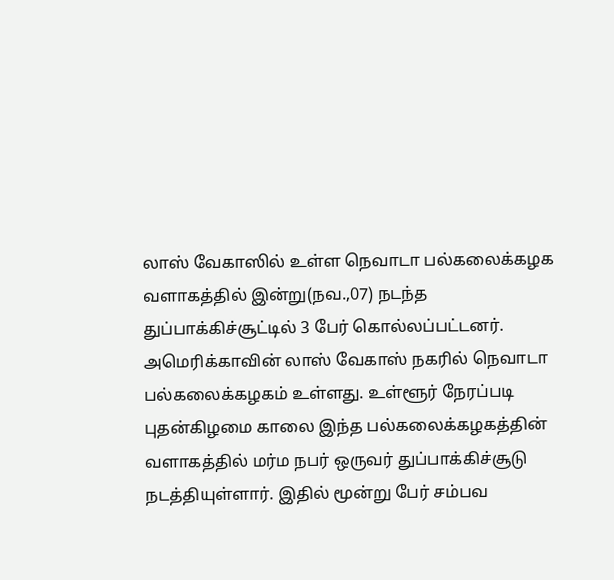லாஸ் வேகாஸில் உள்ள நெவாடா பல்கலைக்கழக வளாகத்தில் இன்று(நவ.,07) நடந்த துப்பாக்கிச்சூட்டில் 3 பேர் கொல்லப்பட்டனர்.
அமெரிக்காவின் லாஸ் வேகாஸ் நகரில் நெவாடா பல்கலைக்கழகம் உள்ளது. உள்ளூர் நேரப்படி புதன்கிழமை காலை இந்த பல்கலைக்கழகத்தின் வளாகத்தில் மர்ம நபர் ஒருவர் துப்பாக்கிச்சூடு நடத்தியுள்ளார். இதில் மூன்று பேர் சம்பவ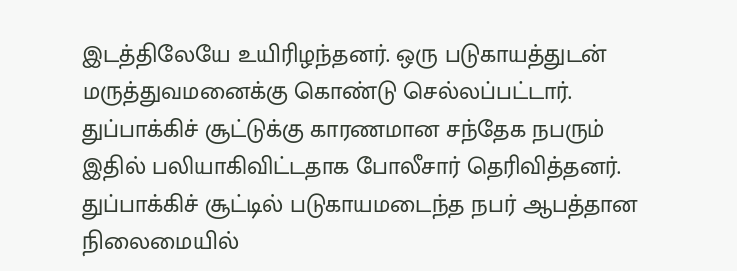இடத்திலேயே உயிரிழந்தனர். ஒரு படுகாயத்துடன் மருத்துவமனைக்கு கொண்டு செல்லப்பட்டார்.
துப்பாக்கிச் சூட்டுக்கு காரணமான சந்தேக நபரும் இதில் பலியாகிவிட்டதாக போலீசார் தெரிவித்தனர். துப்பாக்கிச் சூட்டில் படுகாயமடைந்த நபர் ஆபத்தான நிலைமையில்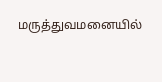மருத்துவமனையில்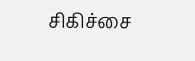சிகிச்சை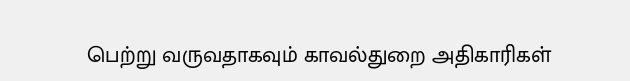பெற்று வருவதாகவும் காவல்துறை அதிகாரிகள்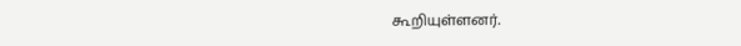கூறியுள்ளனர்.